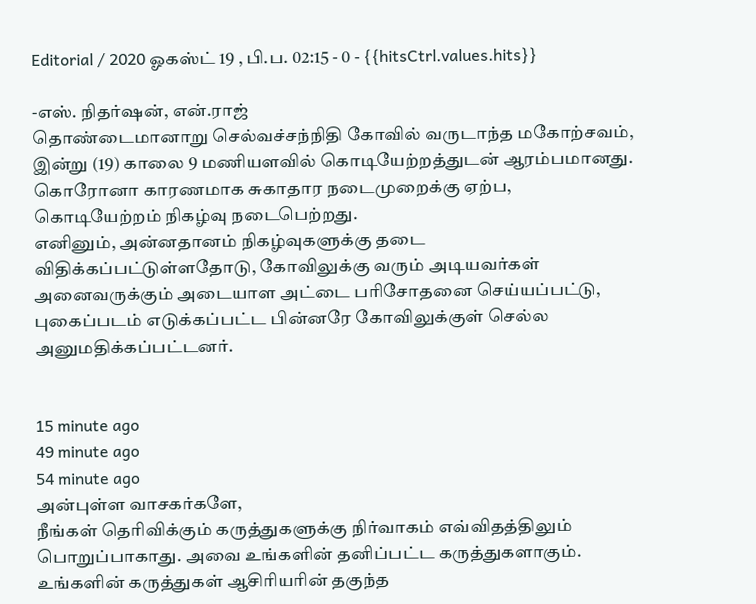Editorial / 2020 ஓகஸ்ட் 19 , பி.ப. 02:15 - 0 - {{hitsCtrl.values.hits}}

-எஸ். நிதர்ஷன், என்.ராஜ்
தொண்டைமானாறு செல்வச்சந்நிதி கோவில் வருடாந்த மகோற்சவம், இன்று (19) காலை 9 மணியளவில் கொடியேற்றத்துடன் ஆரம்பமானது.
கொரோனா காரணமாக சுகாதார நடைமுறைக்கு ஏற்ப, கொடியேற்றம் நிகழ்வு நடைபெற்றது.
எனினும், அன்னதானம் நிகழ்வுகளுக்கு தடை விதிக்கப்பட்டுள்ளதோடு, கோவிலுக்கு வரும் அடியவர்கள் அனைவருக்கும் அடையாள அட்டை பரிசோதனை செய்யப்பட்டு, புகைப்படம் எடுக்கப்பட்ட பின்னரே கோவிலுக்குள் செல்ல அனுமதிக்கப்பட்டனர்.


15 minute ago
49 minute ago
54 minute ago
அன்புள்ள வாசகர்களே,
நீங்கள் தெரிவிக்கும் கருத்துகளுக்கு நிர்வாகம் எவ்விதத்திலும் பொறுப்பாகாது. அவை உங்களின் தனிப்பட்ட கருத்துகளாகும். உங்களின் கருத்துகள் ஆசிரியரின் தகுந்த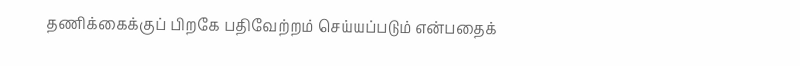தணிக்கைக்குப் பிறகே பதிவேற்றம் செய்யப்படும் என்பதைக்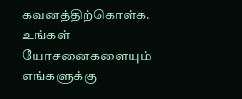கவனத்திற்கொள்க. உங்கள் யோசனைகளையும் எங்களுக்கு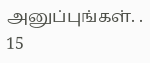அனுப்புங்கள். .
15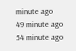minute ago
49 minute ago
54 minute ago